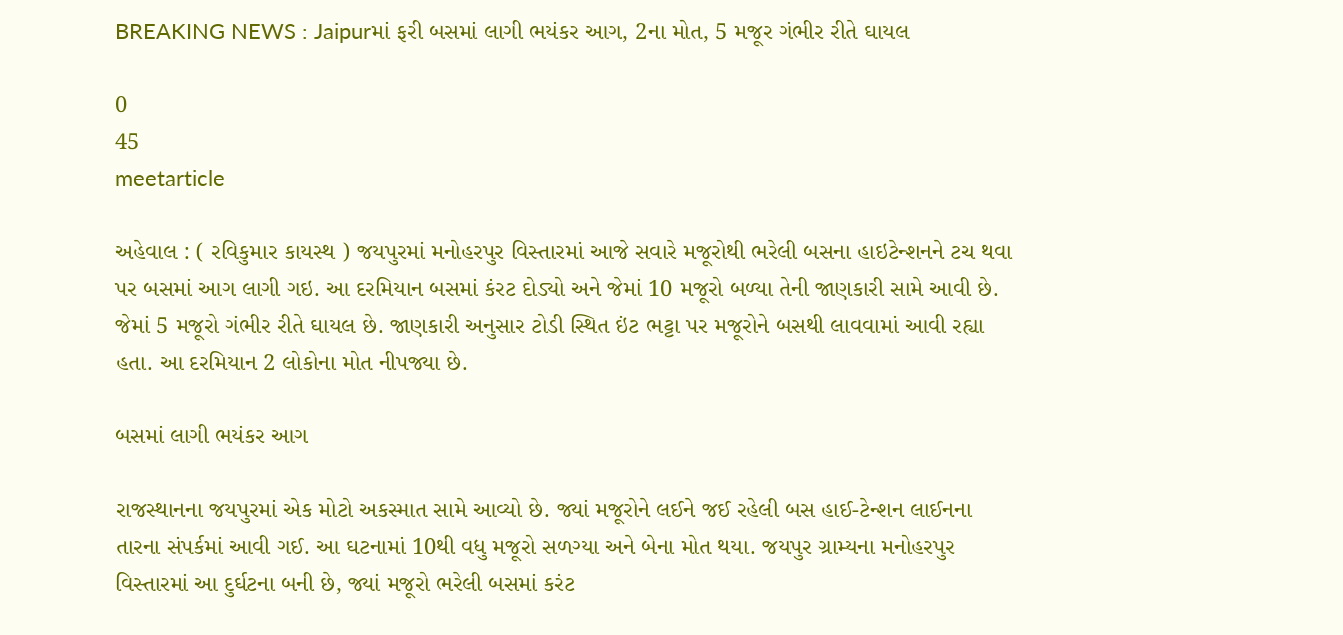BREAKING NEWS : Jaipurમાં ફરી બસમાં લાગી ભયંકર આગ, 2ના મોત, 5 મજૂર ગંભીર રીતે ઘાયલ

0
45
meetarticle

અહેવાલ : ( રવિકુમાર કાયસ્થ ) જયપુરમાં મનોહરપુર વિસ્તારમાં આજે સવારે મજૂરોથી ભરેલી બસના હાઇટેન્શનને ટચ થવા પર બસમાં આગ લાગી ગઇ. આ દરમિયાન બસમાં કંરટ દોડ્યો અને જેમાં 10 મજૂરો બળ્યા તેની જાણકારી સામે આવી છે. જેમાં 5 મજૂરો ગંભીર રીતે ઘાયલ છે. જાણકારી અનુસાર ટોડી સ્થિત ઇંટ ભટ્ટા પર મજૂરોને બસથી લાવવામાં આવી રહ્યા હતા. આ દરમિયાન 2 લોકોના મોત નીપજ્યા છે.

બસમાં લાગી ભયંકર આગ

રાજસ્થાનના જયપુરમાં એક મોટો અકસ્માત સામે આવ્યો છે. જ્યાં મજૂરોને લઈને જઈ રહેલી બસ હાઈ-ટેન્શન લાઈનના તારના સંપર્કમાં આવી ગઈ. આ ઘટનામાં 10થી વધુ મજૂરો સળગ્યા અને બેના મોત થયા. જયપુર ગ્રામ્યના મનોહરપુર વિસ્તારમાં આ દુર્ઘટના બની છે, જ્યાં મજૂરો ભરેલી બસમાં કરંટ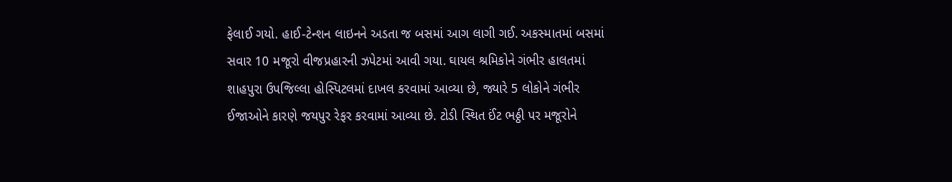ફેલાઈ ગયો. હાઈ-ટેન્શન લાઇનને અડતા જ બસમાં આગ લાગી ગઈ. અકસ્માતમાં બસમાં સવાર 10 મજૂરો વીજપ્રહારની ઝપેટમાં આવી ગયા. ઘાયલ શ્રમિકોને ગંભીર હાલતમાં શાહપુરા ઉપજિલ્લા હોસ્પિટલમાં દાખલ કરવામાં આવ્યા છે, જ્યારે 5 લોકોને ગંભીર ઈજાઓને કારણે જયપુર રેફર કરવામાં આવ્યા છે. ટોડી સ્થિત ઈંટ ભઠ્ઠી પર મજૂરોને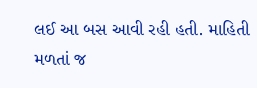લઈ આ બસ આવી રહી હતી. માહિતી મળતાં જ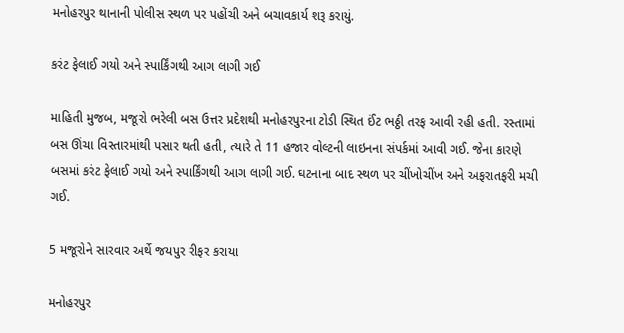મનોહરપુર થાનાની પોલીસ સ્થળ પર પહોંચી અને બચાવકાર્ય શરૂ કરાયું.

કરંટ ફેલાઈ ગયો અને સ્પાર્કિંગથી આગ લાગી ગઈ

માહિતી મુજબ, મજૂરો ભરેલી બસ ઉત્તર પ્રદેશથી મનોહરપુરના ટોડી સ્થિત ઈંટ ભઠ્ઠી તરફ આવી રહી હતી. રસ્તામાં બસ ઊંચા વિસ્તારમાંથી પસાર થતી હતી, ત્યારે તે 11 હજાર વોલ્ટની લાઇનના સંપર્કમાં આવી ગઈ. જેના કારણે બસમાં કરંટ ફેલાઈ ગયો અને સ્પાર્કિંગથી આગ લાગી ગઈ. ઘટનાના બાદ સ્થળ પર ચીંખોચીંખ અને અફરાતફરી મચી ગઈ.

5 મજૂરોને સારવાર અર્થે જયપુર રીફર કરાયા

મનોહરપુર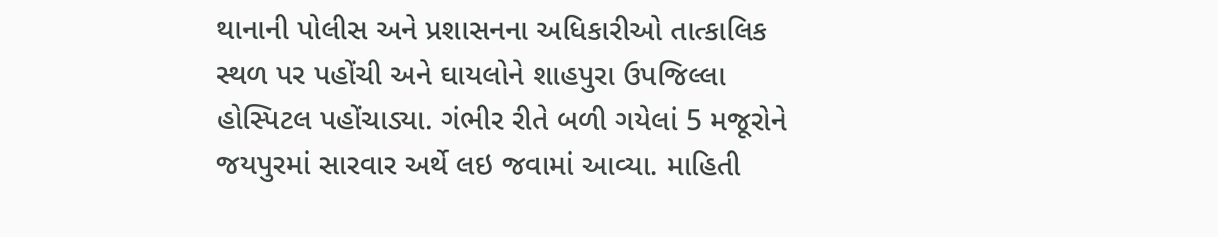થાનાની પોલીસ અને પ્રશાસનના અધિકારીઓ તાત્કાલિક સ્થળ પર પહોંચી અને ઘાયલોને શાહપુરા ઉપજિલ્લા હોસ્પિટલ પહોંચાડ્યા. ગંભીર રીતે બળી ગયેલાં 5 મજૂરોને જયપુરમાં સારવાર અર્થે લઇ જવામાં આવ્યા. માહિતી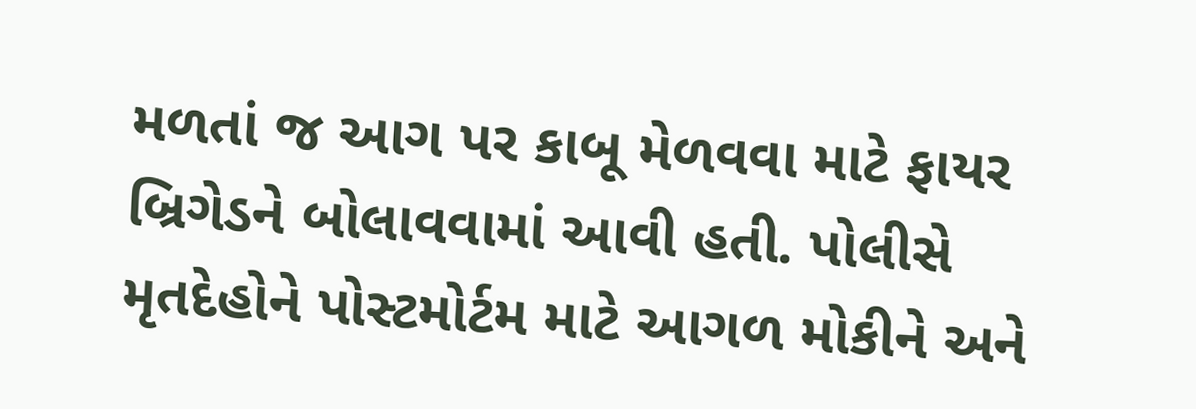મળતાં જ આગ પર કાબૂ મેળવવા માટે ફાયર બ્રિગેડને બોલાવવામાં આવી હતી. પોલીસે મૃતદેહોને પોસ્ટમોર્ટમ માટે આગળ મોકીને અને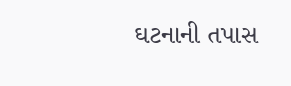ઘટનાની તપાસ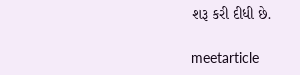શરૂ કરી દીધી છે.

meetarticle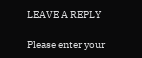LEAVE A REPLY

Please enter your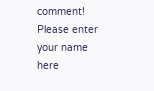comment!
Please enter your name here